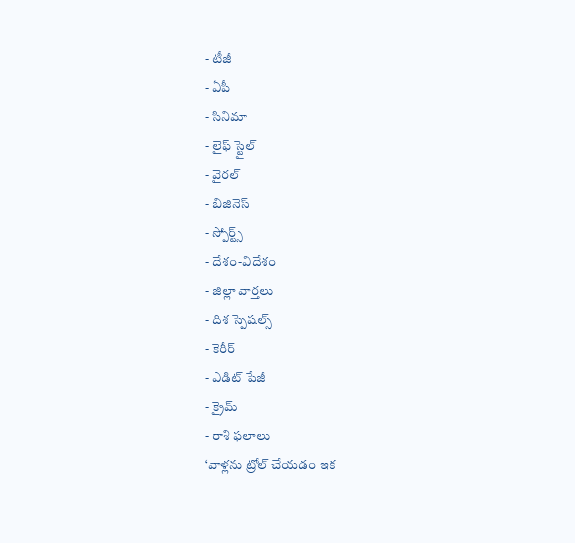- టీజీ
- ఏపీ
- సినిమా
- లైఫ్ స్టైల్
- వైరల్
- బిజినెస్
- స్పోర్ట్స్
- దేశం-విదేశం
- జిల్లా వార్తలు
- దిశ స్పెషల్స్
- కెరీర్
- ఎడిట్ పేజీ
- క్రైమ్
- రాశి ఫలాలు
‘వాళ్లను ట్రోల్ చేయడం ఇక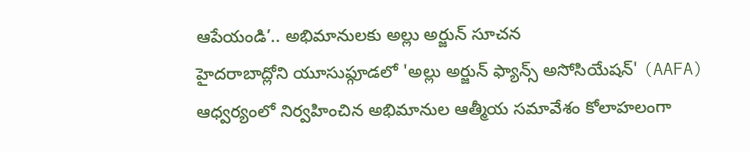ఆపేయండి’.. అభిమానులకు అల్లు అర్జున్ సూచన
హైదరాబాద్లోని యూసుఫ్గూడలో 'అల్లు అర్జున్ ఫ్యాన్స్ అసోసియేషన్' (AAFA) ఆధ్వర్యంలో నిర్వహించిన అభిమానుల ఆత్మీయ సమావేశం కోలాహలంగా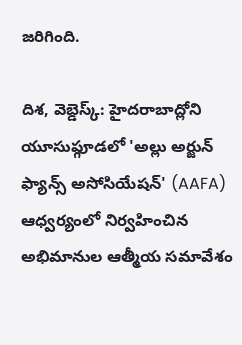జరిగింది.

దిశ, వెబ్డెస్క్: హైదరాబాద్లోని యూసుఫ్గూడలో 'అల్లు అర్జున్ ఫ్యాన్స్ అసోసియేషన్' (AAFA) ఆధ్వర్యంలో నిర్వహించిన అభిమానుల ఆత్మీయ సమావేశం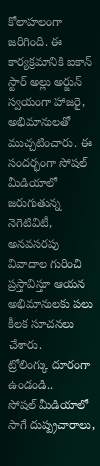కోలాహలంగా జరిగింది. ఈ కార్యక్రమానికి ఐకాన్ స్టార్ అల్లు అర్జున్ స్వయంగా హాజరై, అభిమానులతో ముచ్చటించారు. ఈ సందర్భంగా సోషల్ మీడియాలో జరుగుతున్న నెగెటివిటీ, అనవసరపు వివాదాల గురించి ప్రస్తావిస్తూ ఆయన అభిమానులకు పలు కీలక సూచనలు చేశారు.
ట్రోలింగ్కు దూరంగా ఉండండి..
సోషల్ మీడియాలో సాగే దుష్ప్రచారాలు,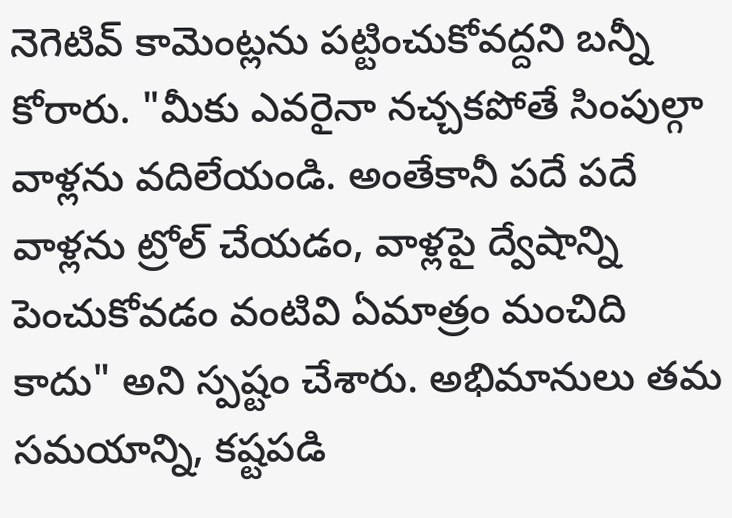నెగెటివ్ కామెంట్లను పట్టించుకోవద్దని బన్నీ కోరారు. "మీకు ఎవరైనా నచ్చకపోతే సింపుల్గా వాళ్లను వదిలేయండి. అంతేకానీ పదే పదే వాళ్లను ట్రోల్ చేయడం, వాళ్లపై ద్వేషాన్ని పెంచుకోవడం వంటివి ఏమాత్రం మంచిది కాదు" అని స్పష్టం చేశారు. అభిమానులు తమ సమయాన్ని, కష్టపడి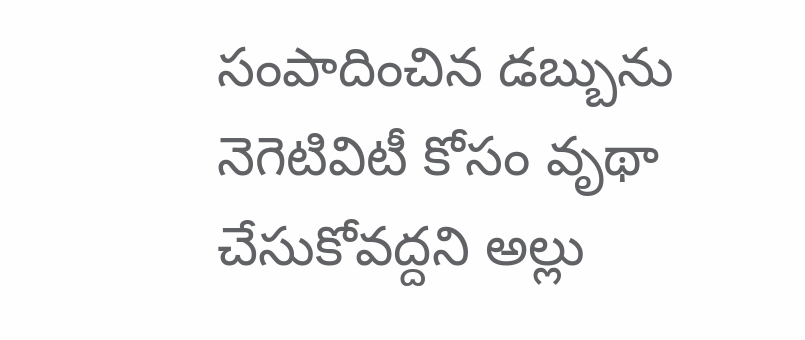సంపాదించిన డబ్బును నెగెటివిటీ కోసం వృథా చేసుకోవద్దని అల్లు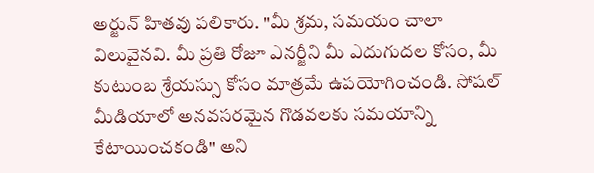అర్జున్ హితవు పలికారు. "మీ శ్రమ, సమయం చాలా విలువైనవి. మీ ప్రతి రోజూ ఎనర్జీని మీ ఎదుగుదల కోసం, మీ కుటుంబ శ్రేయస్సు కోసం మాత్రమే ఉపయోగించండి. సోషల్ మీడియాలో అనవసరమైన గొడవలకు సమయాన్ని కేటాయించకండి" అని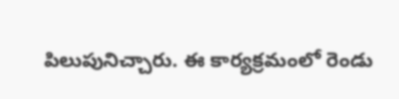పిలుపునిచ్చారు. ఈ కార్యక్రమంలో రెండు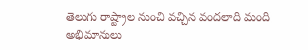తెలుగు రాష్ట్రాల నుంచి వచ్చిన వందలాది మంది అభిమానులు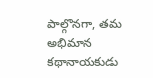పాల్గొనగా, తమ అభిమాన కథానాయకుడు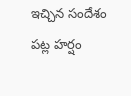ఇచ్చిన సందేశం పట్ల హర్షం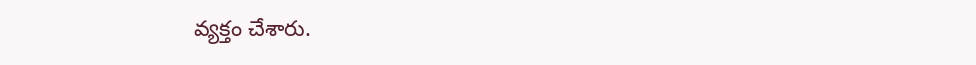వ్యక్తం చేశారు.